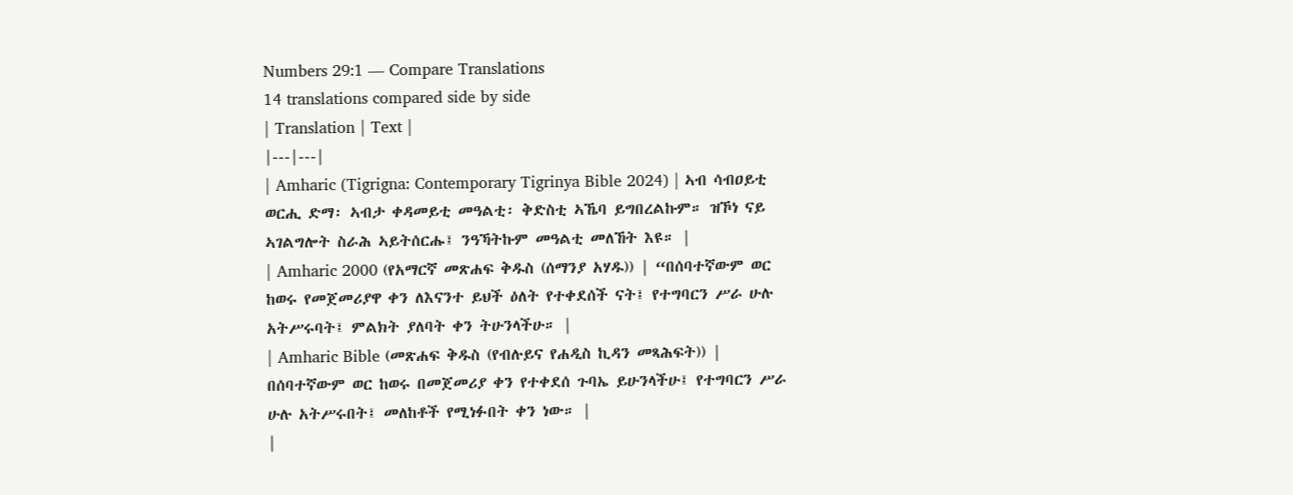Numbers 29:1 — Compare Translations
14 translations compared side by side
| Translation | Text |
|---|---|
| Amharic (Tigrigna: Contemporary Tigrinya Bible 2024) | ኣብ ሳብዐይቲ ወርሒ ድማ፡ ኣብታ ቀዳመይቲ መዓልቲ፡ ቅድስቲ ኣኼባ ይግበረልኩም። ዝኾነ ናይ ኣገልግሎት ስራሕ ኣይትሰርሑ፤ ንዓኻትኩም መዓልቲ መለኸት እዩ። |
| Amharic 2000 (የአማርኛ መጽሐፍ ቅዱስ (ሰማንያ አሃዱ)) | “በሰባተኛውም ወር ከወሩ የመጀመሪያዋ ቀን ለእናንተ ይህች ዕለት የተቀደሰች ናት፤ የተግባርን ሥራ ሁሉ አትሥሩባት፤ ምልክት ያለባት ቀን ትሁንላችሁ። |
| Amharic Bible (መጽሐፍ ቅዱስ (የብሉይና የሐዲስ ኪዳን መጻሕፍት)) | በሰባተኛውም ወር ከወሩ በመጀመሪያ ቀን የተቀደሰ ጉባኤ ይሁንላችሁ፤ የተግባርን ሥራ ሁሉ አትሥሩበት፤ መለከቶች የሚነፉበት ቀን ነው። |
|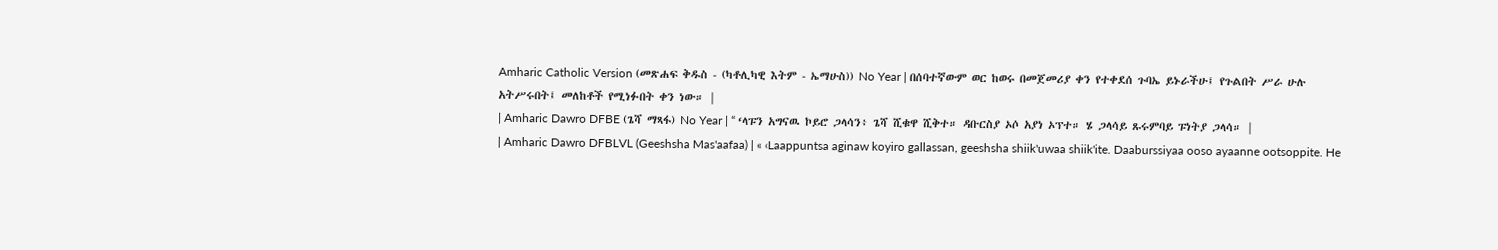Amharic Catholic Version (መጽሐፍ ቅዱስ - (ካቶሊካዊ እትም - ኤማሁስ)) No Year | በሰባተኛውም ወር ከወሩ በመጀመሪያ ቀን የተቀደሰ ጉባኤ ይኑራችሁ፤ የጉልበት ሥራ ሁሉ አትሥሩበት፤ መለከቶች የሚነፉበት ቀን ነው። |
| Amharic Dawro DFBE (ጌሻ ማጻፋ) No Year | “ ‘ላፑን አግናዉ ኮይሮ ጋላሳን፥ ጌሻ ሺቁዋ ሺቅተ። ዳቡርስያ ኦሶ አያነ ኦፕተ። ሄ ጋላሳይ ጹሩምባይ ፑነትያ ጋላሳ። |
| Amharic Dawro DFBLVL (Geeshsha Mas'aafaa) | « ‹Laappuntsa aginaw koyiro gallassan, geeshsha shiik'uwaa shiik'ite. Daaburssiyaa ooso ayaanne ootsoppite. He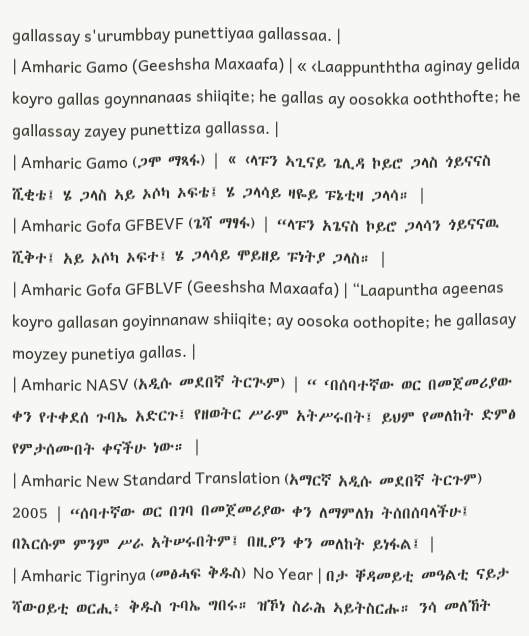gallassay s'urumbbay punettiyaa gallassaa. |
| Amharic Gamo (Geeshsha Maxaafa) | « ‹Laappunththa aginay gelida koyro gallas goynnanaas shiiqite; he gallas ay oosokka ooththofte; he gallassay zayey punettiza gallassa. |
| Amharic Gamo (ጋሞ ማጻፋ) | « ‹ላፑን ኣጊናይ ጌሊዳ ኮይሮ ጋላስ ጎይናናስ ሺቂቴ፤ ሄ ጋላስ ኣይ ኦሶካ ኦፍቴ፤ ሄ ጋላሳይ ዛዬይ ፑኔቲዛ ጋላሳ። |
| Amharic Gofa GFBEVF (ጌሻ ማፃፋ) | “ላፑን አጌናስ ኮይሮ ጋላሳን ጎይናናዉ ሺቅተ፤ አይ ኦሶካ ኦፍተ፤ ሄ ጋላሳይ ሞይዘይ ፑነትያ ጋላስ። |
| Amharic Gofa GFBLVF (Geeshsha Maxaafa) | “Laapuntha ageenas koyro gallasan goyinnanaw shiiqite; ay oosoka oothopite; he gallasay moyzey punetiya gallas. |
| Amharic NASV (አዲሱ መደበኛ ትርጒም) | “ ‘በሰባተኛው ወር በመጀመሪያው ቀን የተቀደሰ ጉባኤ አድርጉ፤ የዘወትር ሥራም አትሥሩበት፤ ይህም የመለከት ድምፅ የምታሰሙበት ቀናችሁ ነው። |
| Amharic New Standard Translation (አማርኛ አዲሱ መደበኛ ትርጉም) 2005 | “ሰባተኛው ወር በገባ በመጀመሪያው ቀን ለማምለክ ትሰበሰባላችሁ፤ በእርሱም ምንም ሥራ አትሠሩበትም፤ በዚያን ቀን መለከት ይነፋል፤ |
| Amharic Tigrinya (መፅሓፍ ቅዱስ) No Year | በታ ቐዳመይቲ መዓልቲ ናይታ ሻውዐይቲ ወርሒ፥ ቅዱስ ጉባኤ ግበሩ። ዝኾነ ስራሕ ኣይትስርሑ። ንሳ መለኸት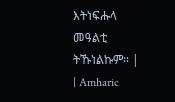እትነፍሑላ መዓልቲ ትኹነልኩም። |
| Amharic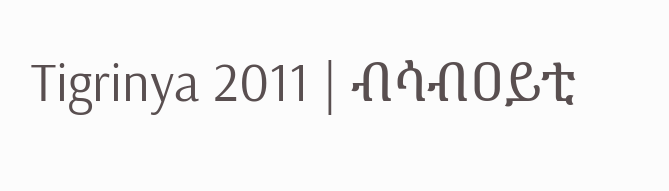Tigrinya 2011 | ብሳብዐይቲ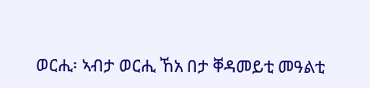ወርሒ፡ ኣብታ ወርሒ ኸአ በታ ቐዳመይቲ መዓልቲ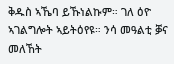ቅዱስ ኣኼባ ይኹነልኩም። ገለ ዕዮ ኣገልግሎት ኣይትዕየዩ። ንሳ መዓልቲ ቓና መለኸት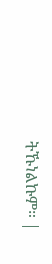ትኹነልኩም። |